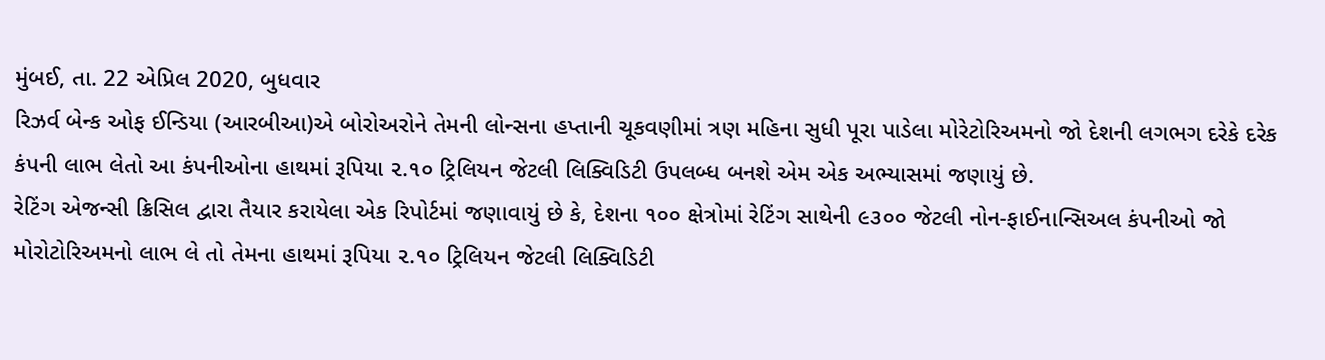મુંબઈ, તા. 22 એપ્રિલ 2020, બુધવાર
રિઝર્વ બેન્ક ઓફ ઈન્ડિયા (આરબીઆ)એ બોરોઅરોને તેમની લોન્સના હપ્તાની ચૂકવણીમાં ત્રણ મહિના સુધી પૂરા પાડેલા મોરેટોરિઅમનો જો દેશની લગભગ દરેકે દરેક કંપની લાભ લેતો આ કંપનીઓના હાથમાં રૂપિયા ૨.૧૦ ટ્રિલિયન જેટલી લિક્વિડિટી ઉપલબ્ધ બનશે એમ એક અભ્યાસમાં જણાયું છે.
રેટિંગ એજન્સી ક્રિસિલ દ્વારા તૈયાર કરાયેલા એક રિપોર્ટમાં જણાવાયું છે કે, દેશના ૧૦૦ ક્ષેત્રોમાં રેટિંગ સાથેની ૯૩૦૦ જેટલી નોન-ફાઈનાન્સિઅલ કંપનીઓ જો મોરોટોરિઅમનો લાભ લે તો તેમના હાથમાં રૂપિયા ૨.૧૦ ટ્રિલિયન જેટલી લિક્વિડિટી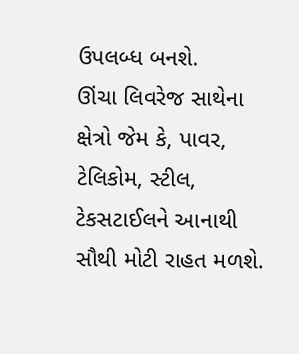ઉપલબ્ધ બનશે.
ઊંચા લિવરેજ સાથેના ક્ષેત્રો જેમ કે, પાવર, ટેલિકોમ, સ્ટીલ, ટેકસટાઈલને આનાથી સૌથી મોટી રાહત મળશે.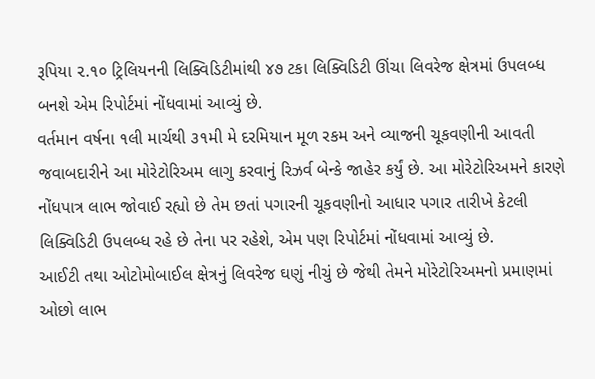રૂપિયા ૨.૧૦ ટ્રિલિયનની લિક્વિડિટીમાંથી ૪૭ ટકા લિક્વિડિટી ઊંચા લિવરેજ ક્ષેત્રમાં ઉપલબ્ધ બનશે એમ રિપોર્ટમાં નોંધવામાં આવ્યું છે.
વર્તમાન વર્ષના ૧લી માર્ચથી ૩૧મી મે દરમિયાન મૂળ રકમ અને વ્યાજની ચૂકવણીની આવતી જવાબદારીને આ મોરેટોરિઅમ લાગુ કરવાનું રિઝર્વ બેન્કે જાહેર કર્યું છે. આ મોરેટોરિઅમને કારણે નોંધપાત્ર લાભ જોવાઈ રહ્યો છે તેમ છતાં પગારની ચૂકવણીનો આધાર પગાર તારીખે કેટલી લિક્વિડિટી ઉપલબ્ધ રહે છે તેના પર રહેશે, એમ પણ રિપોર્ટમાં નોંધવામાં આવ્યું છે.
આઈટી તથા ઓટોમોબાઈલ ક્ષેત્રનું લિવરેજ ઘણું નીચું છે જેથી તેમને મોરેટોરિઅમનો પ્રમાણમાં ઓછો લાભ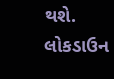થશે. લોકડાઉન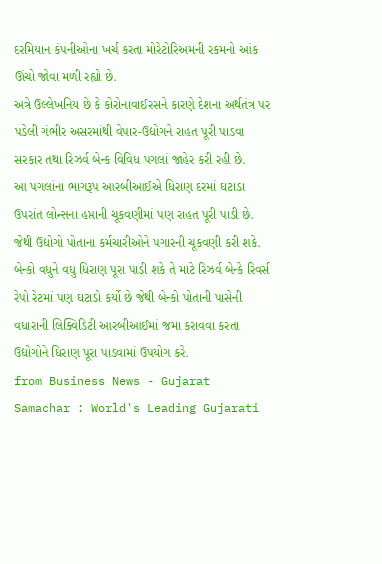દરમિયાન કંપનીઓના ખર્ચ કરતા મોરેટોરિઅમની રકમનો આંક ઊંચો જોવા મળી રહ્યો છે.
અત્રે ઉલ્લેખનિય છે કે કોરોનાવાઈરસને કારણે દેશના અર્થતંત્ર પર પડેલી ગંભીર અસરમાંથી વેપાર-ઉદ્યોગને રાહત પૂરી પાડવા સરકાર તથા રિઝર્વ બેન્ક વિવિધ પગલાં જાહેર કરી રહી છે.
આ પગલાંના ભાગરૂપ આરબીઆઈએ ધિરાણ દરમાં ઘટાડા ઉપરાંત લોન્સના હપ્તાની ચૂકવણીમાં પણ રાહત પૂરી પાડી છે. જેથી ઉદ્યોગો પોતાના કર્મચારીઓને પગારની ચૂકવણી કરી શકે. બેન્કો વધુને વધુ ધિરાણ પૂરા પાડી શકે તે માટે રિઝર્વ બેન્કે રિવર્સ રેપો રેટમાં પણ ઘટાડો કર્યો છે જેથી બેન્કો પોતાની પાસેની વધારાની લિક્વિડિટી આરબીઆઈમાં જમા કરાવવા કરતા ઉદ્યોગોને ધિરાણ પૂરા પાડવામાં ઉપયોગ કરે.
from Business News - Gujarat Samachar : World's Leading Gujarati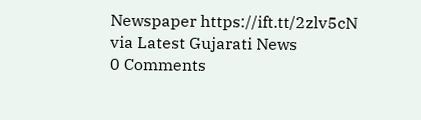Newspaper https://ift.tt/2zlv5cN
via Latest Gujarati News
0 Comments